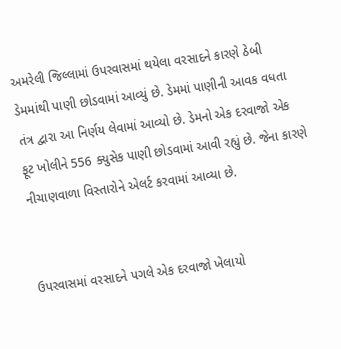અમરેલી જિલ્લામાં ઉપરવાસમાં થયેલા વરસાદને કારણે ઠેબી ડેમમાંથી પાણી છોડવામાં આવ્યું છે. ડેમમાં પાણીની આવક વધતા તંત્ર દ્વારા આ નિર્ણય લેવામાં આવ્યો છે. ડેમનો એક દરવાજો એક ફૂટ ખોલીને 556 ક્યુસેક પાણી છોડવામાં આવી રહ્યું છે. જેના કારણે નીચાણવાળા વિસ્તારોને એલર્ટ કરવામાં આવ્યા છે.


ઉપરવાસમાં વરસાદને પગલે એક દરવાજો ખેલાયો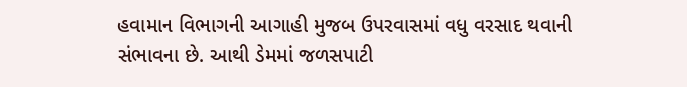હવામાન વિભાગની આગાહી મુજબ ઉપરવાસમાં વધુ વરસાદ થવાની સંભાવના છે. આથી ડેમમાં જળસપાટી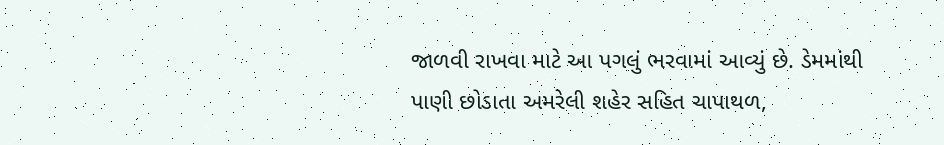જાળવી રાખવા માટે આ પગલું ભરવામાં આવ્યું છે. ડેમમાંથી પાણી છોડાતા અમરેલી શહેર સહિત ચાપાથળ,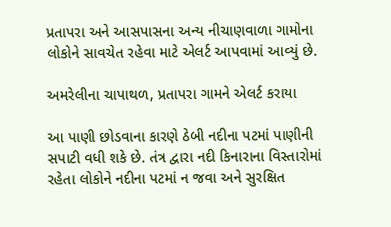પ્રતાપરા અને આસપાસના અન્ય નીચાણવાળા ગામોના લોકોને સાવચેત રહેવા માટે એલર્ટ આપવામાં આવ્યું છે.

અમરેલીના ચાપાથળ, પ્રતાપરા ગામને એલર્ટ કરાયા

આ પાણી છોડવાના કારણે ઠેબી નદીના પટમાં પાણીની સપાટી વધી શકે છે. તંત્ર દ્વારા નદી કિનારાના વિસ્તારોમાં રહેતા લોકોને નદીના પટમાં ન જવા અને સુરક્ષિત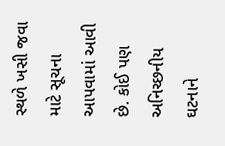સ્થળે ખસી જવા માટે સૂચના આપવામાં આવી છે. કોઈ પણ અનિચ્છનીય ઘટનાને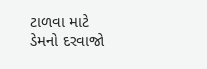ટાળવા માટે ડેમનો દરવાજો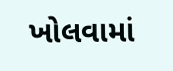ખોલવામાં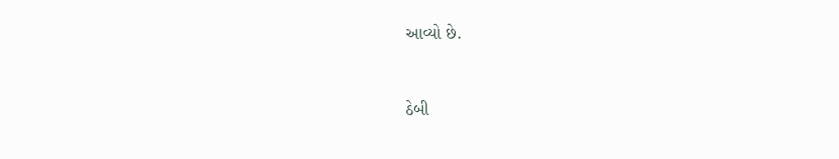આવ્યો છે.



ઠેબી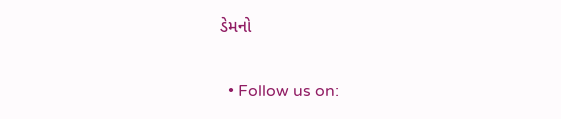ડેમનો

  • Follow us on: